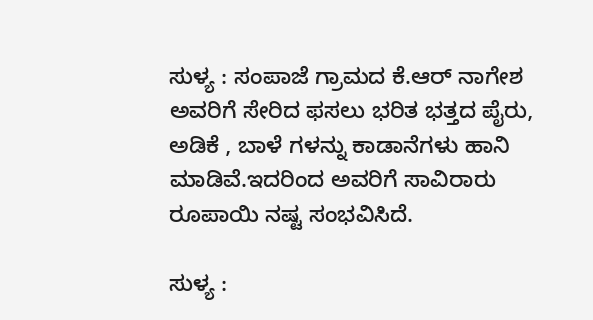ಸುಳ್ಯ : ಸಂಪಾಜೆ ಗ್ರಾಮದ ಕೆ.ಆರ್ ನಾಗೇಶ ಅವರಿಗೆ ಸೇರಿದ ಫಸಲು ಭರಿತ ಭತ್ತದ ಪೈರು, ಅಡಿಕೆ , ಬಾಳೆ ಗಳನ್ನು ಕಾಡಾನೆಗಳು ಹಾನಿ ಮಾಡಿವೆ.ಇದರಿಂದ ಅವರಿಗೆ ಸಾವಿರಾರು ರೂಪಾಯಿ ನಷ್ಟ ಸಂಭವಿಸಿದೆ.

ಸುಳ್ಯ :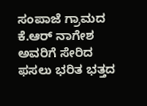ಸಂಪಾಜೆ ಗ್ರಾಮದ ಕೆ.ಆರ್ ನಾಗೇಶ ಅವರಿಗೆ ಸೇರಿದ ಫಸಲು ಭರಿತ ಭತ್ತದ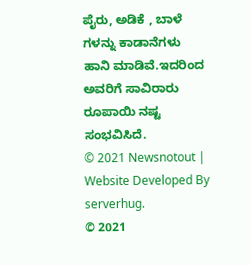ಪೈರು, ಅಡಿಕೆ , ಬಾಳೆ ಗಳನ್ನು ಕಾಡಾನೆಗಳು ಹಾನಿ ಮಾಡಿವೆ.ಇದರಿಂದ ಅವರಿಗೆ ಸಾವಿರಾರು ರೂಪಾಯಿ ನಷ್ಟ ಸಂಭವಿಸಿದೆ.
© 2021 Newsnotout | Website Developed By serverhug.
© 2021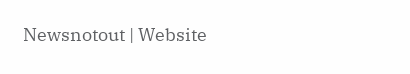Newsnotout | Website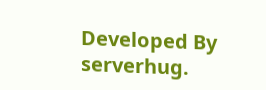Developed By serverhug.